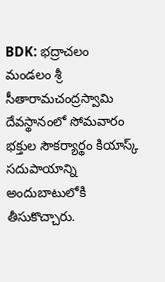BDK: భద్రాచలం మండలం శ్రీ సీతారామచంద్రస్వామి దేవస్థానంలో సోమవారం భక్తుల సౌకర్యార్థం కియాస్క్ సదుపాయాన్ని అందుబాటులోకి తీసుకొచ్చారు.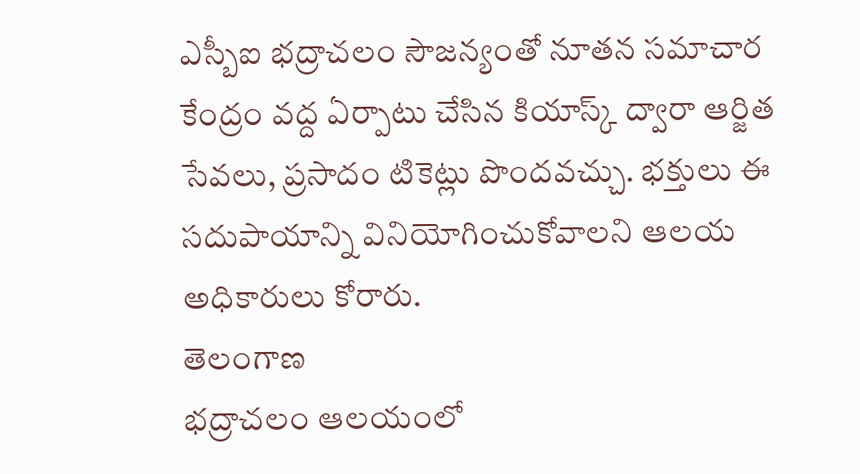ఎస్బీఐ భద్రాచలం సౌజన్యంతో నూతన సమాచార కేంద్రం వద్ద ఏర్పాటు చేసిన కియాస్క్ ద్వారా ఆర్జిత సేవలు, ప్రసాదం టికెట్లు పొందవచ్చు. భక్తులు ఈ సదుపాయాన్ని వినియోగించుకోవాలని ఆలయ అధికారులు కోరారు.
తెలంగాణ
భద్రాచలం ఆలయంలో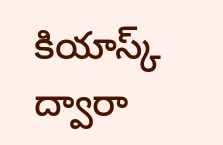కియాస్క్ ద్వారా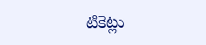టికెట్లు